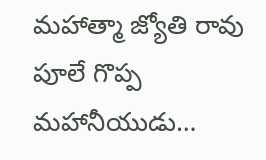మహాత్మా జ్యోతి రావు పూలే గొప్ప మహానీయుడు…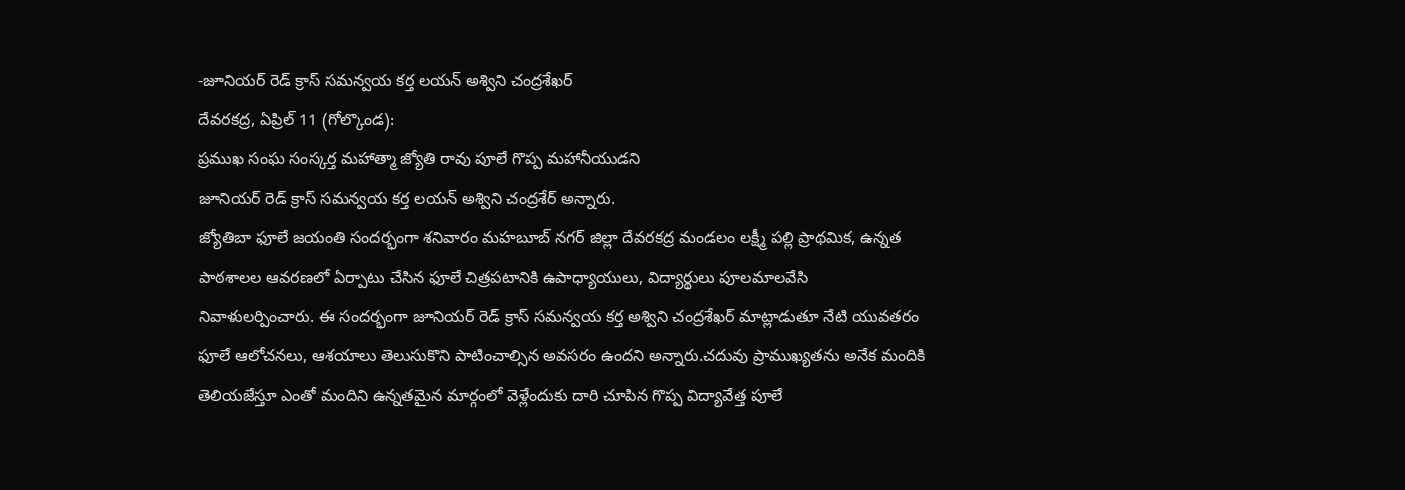-జూనియర్ రెడ్ క్రాస్ సమన్వయ కర్త లయన్ అశ్విని చంద్రశేఖర్
దేవరకద్ర, ఏప్రిల్ 11 (గోల్కొండ):
ప్రముఖ సంఘ సంస్కర్త మహాత్మా జ్యోతి రావు పూలే గొప్ప మహానీయుడని
జూనియర్ రెడ్ క్రాస్ సమన్వయ కర్త లయన్ అశ్విని చంద్రశేర్ అన్నారు.
జ్యోతిబా ఫూలే జయంతి సందర్భంగా శనివారం మహబూబ్ నగర్ జిల్లా దేవరకద్ర మండలం లక్ష్మీ పల్లి ప్రాథమిక, ఉన్నత పాఠశాలల ఆవరణలో ఏర్పాటు చేసిన ఫూలే చిత్రపటానికి ఉపాధ్యాయులు, విద్యార్థులు పూలమాలవేసి నివాళులర్పించారు. ఈ సందర్భంగా జూనియర్ రెడ్ క్రాస్ సమన్వయ కర్త అశ్విని చంద్రశేఖర్ మాట్లాడుతూ నేటి యువతరం ఫూలే ఆలోచనలు, ఆశయాలు తెలుసుకొని పాటించాల్సిన అవసరం ఉందని అన్నారు.చదువు ప్రాముఖ్యతను అనేక మందికి తెలియజేస్తూ ఎంతో మందిని ఉన్నతమైన మార్గంలో వెళ్లేందుకు దారి చూపిన గొప్ప విద్యావేత్త పూలే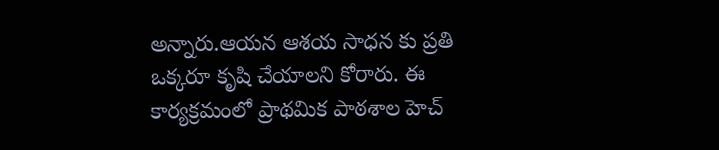అన్నారు.ఆయన ఆశయ సాధన కు ప్రతి ఒక్కరూ కృషి చేయాలని కోరారు. ఈ కార్యక్రమంలో ప్రాథమిక పాఠశాల హెచ్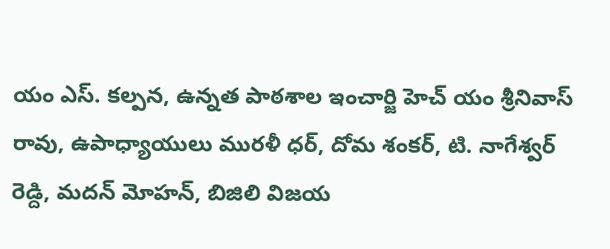యం ఎస్. కల్పన, ఉన్నత పాఠశాల ఇంచార్జి హెచ్ యం శ్రీనివాస్ రావు, ఉపాధ్యాయులు మురళీ ధర్, దోమ శంకర్, టి. నాగేశ్వర్ రెడ్ది, మదన్ మోహన్, బిజిలి విజయ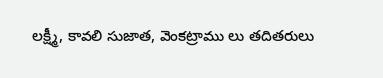లక్ష్మీ, కావలి సుజాత, వెంకట్రాము లు తదితరులు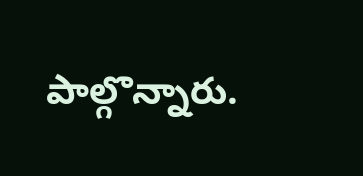పాల్గొన్నారు.